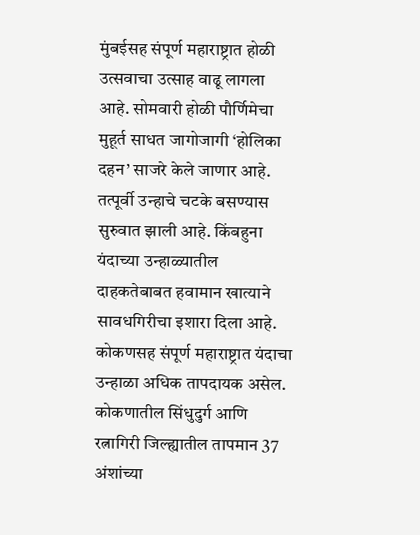मुंबईसह संपूर्ण महाराष्ट्रात होळी उत्सवाचा उत्साह वाढू लागला आहे. सोमवारी होळी पौर्णिमेचा मुहूर्त साधत जागोजागी ‘होलिका दहन’ साजरे केले जाणार आहे. तत्पूर्वी उन्हाचे चटके बसण्यास सुरुवात झाली आहे. किंबहुना यंदाच्या उन्हाळ्यातील दाहकतेबाबत हवामान खात्याने सावधगिरीचा इशारा दिला आहे. कोकणसह संपूर्ण महाराष्ट्रात यंदाचा उन्हाळा अधिक तापदायक असेल. कोकणातील सिंधुदुर्ग आणि रत्नागिरी जिल्ह्यातील तापमान 37 अंशांच्या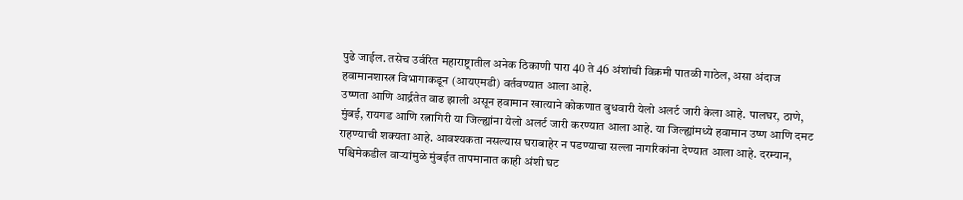पुढे जाईल. तसेच उर्वरित महाराष्ट्रातील अनेक ठिकाणी पारा 40 ते 46 अंशांची विक्रमी पातळी गाठेल, असा अंदाज हवामानशास्त्र विभागाकडून (आयएमडी) वर्तवण्यात आला आहे.
उष्णता आणि आर्द्रतेत वाढ झाली असून हवामान खात्याने कोकणात बुधवारी येलो अलर्ट जारी केला आहे. पालघर, ठाणे, मुंबई, रायगड आणि रत्नागिरी या जिल्ह्यांना येलो अलर्ट जारी करण्यात आला आहे. या जिल्ह्यांमध्ये हवामान उष्ण आणि दमट राहण्याची शक्यता आहे. आवश्यकता नसल्यास घराबाहेर न पडण्याचा सल्ला नागरिकांना देण्यात आला आहे. दरम्यान, पश्चिमेकडील वाऱ्यांमुळे मुंबईत तापमानात काही अंशी घट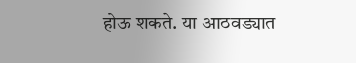होऊ शकते. या आठवड्यात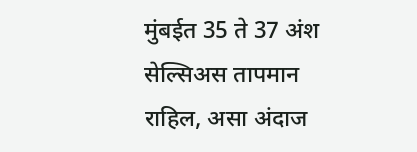मुंबईत 35 ते 37 अंश सेल्सिअस तापमान राहिल, असा अंदाज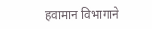हवामान विभागाने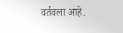वर्तवला आहे.